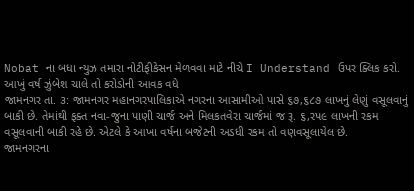Nobat ના બધા ન્યુઝ તમારા નોટીફીકેસન મેળવવા માટે નીચે I Understand ઉપર ક્લિક કરો.
આખું વર્ષ ઝુંબેશ ચાલે તો કરોડોની આવક વધે
જામનગર તા. ૩: જામનગર મહાનગરપાલિકાએ નગરના આસામીઓ પાસે ૬૭,૬૮૭ લાખનું લેણું વસૂલવાનું બાકી છે. તેમાંથી ફક્ત નવા-જુના પાણી ચાર્જ અને મિલકતવેરા ચાર્જમાં જ રૂ. ૬,રપ૯ લાખની રકમ વસૂલવાની બાકી રહે છે. એટલે કે આખા વર્ષના બજેટની અડધી રકમ તો વણવસૂલાયેલ છે.
જામનગરના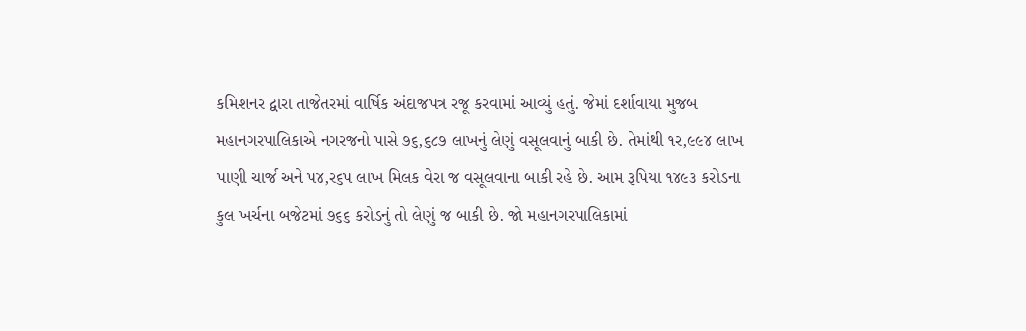કમિશનર દ્વારા તાજેતરમાં વાર્ષિક અંદાજપત્ર રજૂ કરવામાં આવ્યું હતું. જેમાં દર્શાવાયા મુજબ મહાનગરપાલિકાએ નગરજનો પાસે ૭૬,૬૮૭ લાખનું લેણું વસૂલવાનું બાકી છે. તેમાંથી ૧ર,૯૯૪ લાખ પાણી ચાર્જ અને પ૪,ર૬પ લાખ મિલક વેરા જ વસૂલવાના બાકી રહે છે. આમ રૂપિયા ૧૪૯૩ કરોડના કુલ ખર્ચના બજેટમાં ૭૬૬ કરોડનું તો લેણું જ બાકી છે. જો મહાનગરપાલિકામાં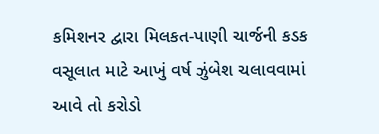કમિશનર દ્વારા મિલકત-પાણી ચાર્જની કડક વસૂલાત માટે આખું વર્ષ ઝુંબેશ ચલાવવામાં આવે તો કરોડો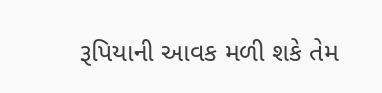રૂપિયાની આવક મળી શકે તેમ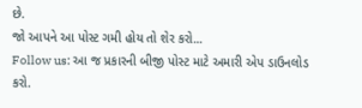છે.
જો આપને આ પોસ્ટ ગમી હોય તો શેર કરો...
Follow us: આ જ પ્રકારની બીજી પોસ્ટ માટે અમારી એપ ડાઉનલોડ કરો.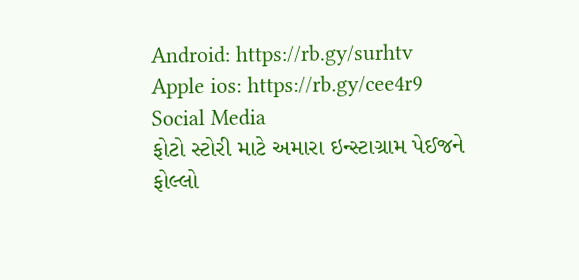Android: https://rb.gy/surhtv
Apple ios: https://rb.gy/cee4r9
Social Media
ફોટો સ્ટોરી માટે અમારા ઇન્સ્ટાગ્રામ પેઈજને ફોલ્લો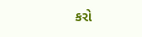કરો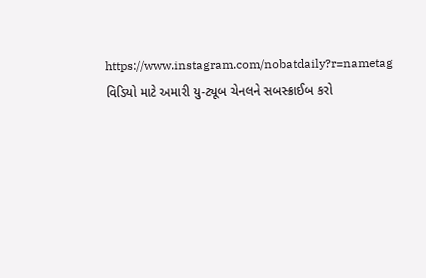https://www.instagram.com/nobatdaily?r=nametag
વિડિયો માટે અમારી યુ-ટ્યૂબ ચેનલને સબસ્ક્રાઈબ કરો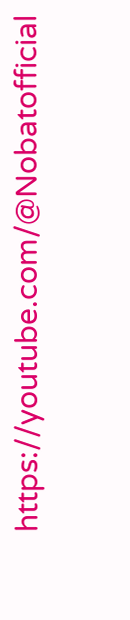https://youtube.com/@Nobatofficial